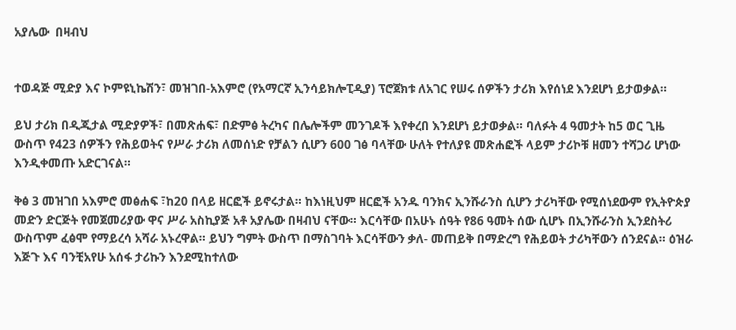አያሌው  በዛብህ


ተወዳጅ ሚድያ እና ኮምዩኒኬሽን፣ መዝገበ-አእምሮ (የአማርኛ ኢንሳይክሎፒዲያ) ፕሮጀክቱ ለአገር የሠሩ ሰዎችን ታሪክ እየሰነደ እንደሆነ ይታወቃል።

ይህ ታሪክ በዲጂታል ሚድያዎች፣ በመጽሐፍ፣ በድምፅ ትረካና በሌሎችም መንገዶች እየቀረበ እንደሆነ ይታወቃል። ባለፉት 4 ዓመታት ከ5 ወር ጊዜ ውስጥ የ423 ሰዎችን የሕይወትና የሥራ ታሪክ ለመሰነድ የቻልን ሲሆን 600 ገፅ ባላቸው ሁለት የተለያዩ መጽሐፎች ላይም ታሪኮቹ ዘመን ተሻጋሪ ሆነው እንዲቀመጡ አድርገናል።

ቅፅ 3 መዝገበ አእምሮ መፅሐፍ ፣ከ20 በላይ ዘርፎች ይኖሩታል። ከእነዚህም ዘርፎች አንዱ ባንክና ኢንሹራንስ ሲሆን ታሪካቸው የሚሰነደውም የኢትዮጵያ መድን ድርጅት የመጀመሪያው ዋና ሥራ አስኪያጅ አቶ አያሌው በዛብህ ናቸው። እርሳቸው በአሁኑ ሰዓት የ86 ዓመት ሰው ሲሆኑ በኢንሹራንስ ኢንደስትሪ ውስጥም ፈፅሞ የማይረሳ አሻራ አኑረዋል። ይህን ግምት ውስጥ በማስገባት እርሳቸውን ቃለ- መጠይቅ በማድረግ የሕይወት ታሪካቸውን ሰንደናል። ዕዝራ እጅጉ እና ባንቺአየሁ አሰፋ ታሪኩን እንደሚከተለው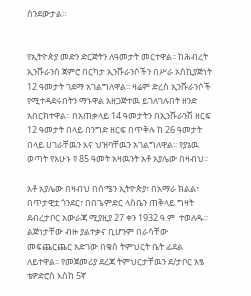ሰንደውታል።


የኢትዮጵያ መድን ድርጅትን ለዓመታት መርተዋል፡፡ ከሕብረት ኢንሹራንስ ጀምሮ በርካታ ኢንሹራንሶችን በሥራ አስኪያጅነት 12 ዓመታት ገደማ አገልግለዋል፡፡ ዛሬም ድረስ ኢንሹራንሶች የሚተዳደሩበትን ማኑዋል አዘጋጅተዉ ይገለገሉበት ዘንድ አበርክተዋል፡፡ በአጠቃላይ 14 ዓመታትን በኢንሹራንሽ ዘርፍ 12 ዓመታት በላይ በንግድ ዘርፍ በጥቅሉ ከ 26 ዓመታት በላይ ሀገራቸዉን እና ህዝባቸዉን አገልግለዋል፡፡ የያኔዉ ወጣት የአሁኑ የ 85 ዓመት አዛዉንት አቶ አያሌው በዛብህ፡፡

አቶ አያሌው በዛብህ በሰሜን ኢትዮጵያ፣ በአማራ ክልል፣ በጥታዊቷ ጎንደር፣ በበጌምድር ላስቤን ጠቅላይ ግዛት ደብረታቦር አውራጃ ሚያዚያ 27 ቀን 1932 ዓ.ም  ተወለዱ፡፡ ልጅነታቸው ብዙ ያልተቃና ቢሆንም በራሳቸው መፍጨርጨር አድገው በቄስ ትምህርት ቤት ፊደል ለይተዋል፡፡ የመጀመሪያ ደረጃ ትምህርታቸዉን ደ/ታቦር አፄ ቴዎድሮስ እስከ 5ኛ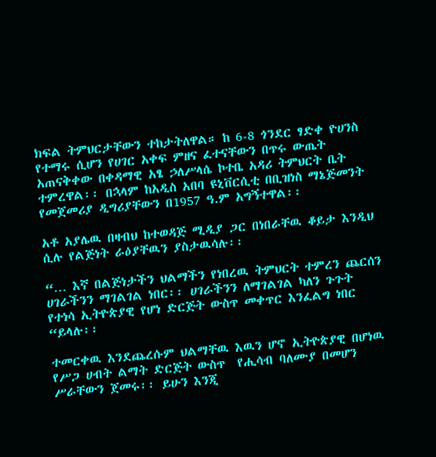ክፍል ትምህርታቸውን ተከታትለዋል። ከ 6-8 ጎንደር ፃድቀ ዮሀንስ የተማሩ ሲሆን የሀገር አቀፍ ምዘና ፈተናቸውን በጥሩ ውጤት አጠናቅቀው በቀዳማዊ አፄ ኃለሥላሴ ኮተቤ አዳሪ ትምህርት ቤት ተምረዋል፡፡ በኋላም ከአዲስ አበባ ዩኒቨርሲቲ በቢዝነስ ማኔጅመንት የመጀመሪያ ዲግሪያቸውን በ1957 ዓ.ም አግኝተዋል፡፡

አቶ አያሌዉ በዛብህ ከተወዳጅ ሚዲያ ጋር በነበራቸዉ ቆይታ እንዲህ ሲሉ የልጅነት ራዕያቸዉን ያስታዉሳሉ፡፡

“… እኛ በልጅነታችን ህልማችን የነበረዉ ትምህርት ተምረን ጨርሰን ሀገራችንን ማገልገል ነበር፡፡ ሀገራችንን ለማገልገል ካለን ጉጉት የተነሳ ኢትዮጵያዊ የሆነ ድርጅት ውስጥ መቀጥር እንፈልግ ነበር “ይላሉ፡፡

ተመርቀዉ እንደጨረሱም ህልማቸዉ እዉን ሆኖ ኢትዮጵያዊ በሆነዉ የሥጋ ሀብት ልማት ድርጅት ውስጥ  የሒሳብ ባለሙያ በመሆን ሥራቸውን ጀመሩ፡፡ ይሁን እንጂ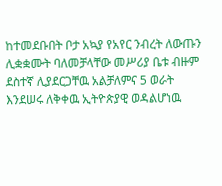ከተመደቡበት ቦታ አኳያ የአየር ንብረት ለውጡን ሊቋቋሙት ባለመቻላቸው መሥሪያ ቤቱ ብዙም ደስተኛ ሊያደርጋቸዉ አልቻለምና 5 ወራት እንደሠሩ ለቅቀዉ ኢትዮጵያዊ ወዳልሆነዉ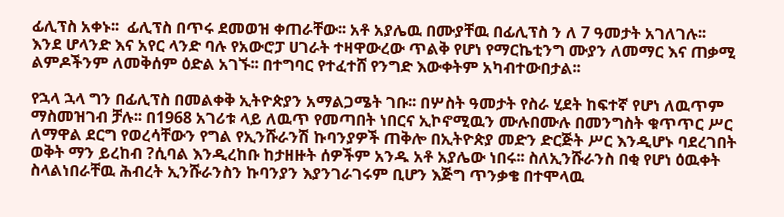ፊሊፕስ አቀኑ፡፡  ፊሊፕስ በጥሩ ደመወዝ ቀጠራቸው፡፡ አቶ አያሌዉ በሙያቸዉ በፊሊፕስ ን ለ 7 ዓመታት አገለገሉ፡፡ እንደ ሆላንድ እና አየር ላንድ ባሉ የአውሮፓ ሀገራት ተዛዋውረው ጥልቅ የሆነ የማርኬቲንግ ሙያን ለመማር እና ጠቃሚ ልምዶችንም ለመቅሰም ዕድል አገኙ፡፡ በተግባር የተፈተሸ የንግድ እውቀትም አካብተውበታል፡፡

የኋላ ኋላ ግን በፊሊፕስ በመልቀቅ ኢትዮጵያን አማልጋሜት ገቡ፡፡ በሦስት ዓመታት የስራ ሂደት ከፍተኛ የሆነ ለዉጥም ማስመዝገብ ቻሉ፡፡ በ1968 አገሪቱ ላይ ለዉጥ የመጣበት ነበርና ኢኮኖሚዉን ሙሉበሙሉ በመንግስት ቁጥጥር ሥር ለማዋል ደርግ የወረሳቸውን የግል የኢንሹራንሽ ኩባንያዎች ጠቅሎ በኢትዮጵያ መድን ድርጅት ሥር እንዲሆኑ ባደረገበት ወቅት ማን ይረከብ ?ሲባል እንዲረከቡ ከታዘዙት ሰዎችም አንዱ አቶ አያሌው ነበሩ፡፡ ስለኢንሹራንስ በቂ የሆነ ዕዉቀት ስላልነበራቸዉ ሕብረት ኢንሹራንስን ኩባንያን እያንገራገሩም ቢሆን እጅግ ጥንቃቄ በተሞላዉ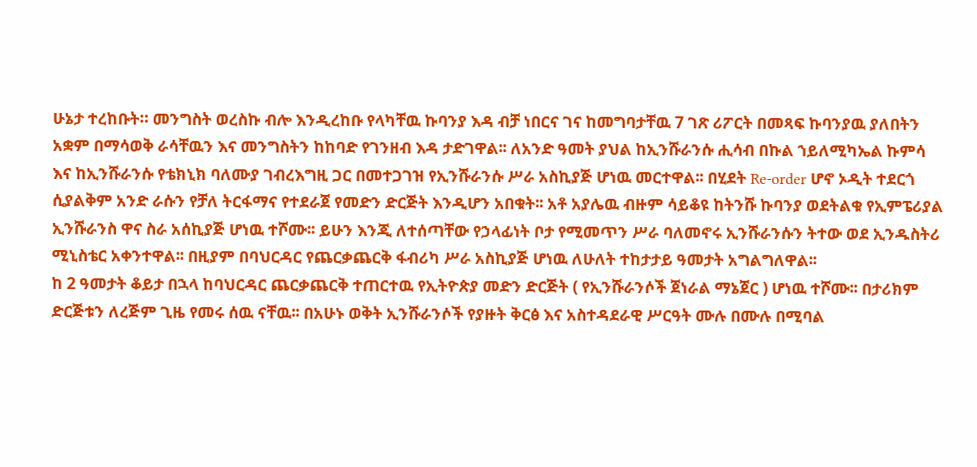ሁኔታ ተረከቡት። መንግስት ወረስኩ ብሎ እንዲረከቡ የላካቸዉ ኩባንያ እዳ ብቻ ነበርና ገና ከመግባታቸዉ 7 ገጽ ሪፖርት በመጻፍ ኩባንያዉ ያለበትን አቋም በማሳወቅ ራሳቸዉን እና መንግስትን ከከባድ የገንዘብ እዳ ታድገዋል፡፡ ለአንድ ዓመት ያህል ከኢንሹራንሱ ሒሳብ በኩል ኀይለሚካኤል ኩምሳ እና ከኢንሹራንሱ የቴክኒክ ባለሙያ ገብረእግዚ ጋር በመተጋገዝ የኢንሹራንሱ ሥራ አስኪያጅ ሆነዉ መርተዋል፡፡ በሂደት Re-order ሆኖ ኦዲት ተደርጎ ሲያልቅም አንድ ራሱን የቻለ ትርፋማና የተደራጀ የመድን ድርጅት እንዲሆን አበቁት፡፡ አቶ አያሌዉ ብዙም ሳይቆዩ ከትንሹ ኩባንያ ወደትልቁ የኢምፔሪያል ኢንሹራንስ ዋና ስራ አሰኪያጅ ሆነዉ ተሾሙ፡፡ ይሁን እንጂ ለተሰጣቸው የኃላፊነት ቦታ የሚመጥን ሥራ ባለመኖሩ ኢንሹራንሱን ትተው ወደ ኢንዱስትሪ ሚኒስቴር አቀንተዋል፡፡ በዚያም በባህርዳር የጨርቃጨርቅ ፋብሪካ ሥራ አስኪያጅ ሆነዉ ለሁለት ተከታታይ ዓመታት አግልግለዋል፡፡
ከ 2 ዓመታት ቆይታ በኋላ ከባህርዳር ጨርቃጨርቅ ተጠርተዉ የኢትዮጵያ መድን ድርጅት ( የኢንሹራንሶች ጀነራል ማኔጀር ) ሆነዉ ተሾሙ፡፡ በታሪክም ድርጅቱን ለረጅም ጊዜ የመሩ ሰዉ ናቸዉ፡፡ በአሁኑ ወቅት ኢንሹራንሶች የያዙት ቅርፅ እና አስተዳደራዊ ሥርዓት ሙሉ በሙሉ በሚባል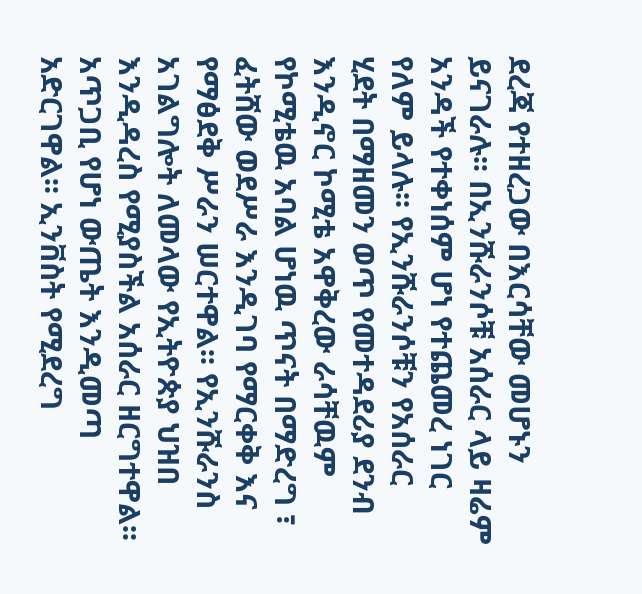ደረጃ የተዘረጋው በእርሳቸው መሆኑን ይናገራሉ፡፡ በኢንሹራንሶቹ አሰራር ላይ ዛሬም አንዳች የተቀነሰም ሆነ የተጨመረ ነገር የለም ይላሉ፡፡ የኢንሹራንሶቹን የአሰራር ሂደት በማዘመን ወጥ የመተዳደሪያ ደንብ እንዲኖር ኮሚቴ አዋቅረው ራሳቸዉም የኮሚቴዉ አባል ሆነዉ ጥናት በማድረግ ፣ ፈትሸው ወደሥራ እንዲገባ የማርቀቅ እና የማፅደቅ ሥራን ሠርተዋል፡፡ የኢንሹራንስ አገልግሎት ለመላው የኢትዮጵያ ህዝበ እንዲዳረስ የሚያስችል አሰራር ዘርግተዋል፡፡ አጥጋቢ የሆነ ውጤት እንዲመጣ አድርገዋል፡፡ ኢንቨስት የሚደረግ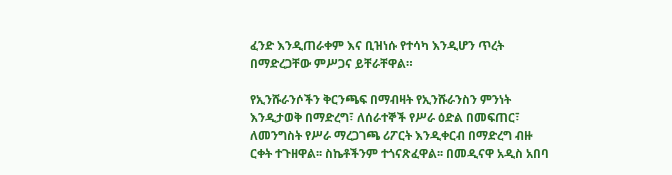ፈንድ እንዲጠራቀም እና ቢዝነሱ የተሳካ እንዲሆን ጥረት በማድረጋቸው ምሥጋና ይቸራቸዋል።

የኢንሹራንሶችን ቅርንጫፍ በማብዛት የኢንሹራንስን ምንነት እንዲታወቅ በማድረግ፣ ለሰራተኞች የሥራ ዕድል በመፍጠር፣ ለመንግስት የሥራ ማረጋገጫ ሪፖርት እንዲቀርብ በማድረግ ብዙ ርቀት ተጉዘዋል፡፡ ስኬቶችንም ተጎናጽፈዋል፡፡ በመዲናዋ አዲስ አበባ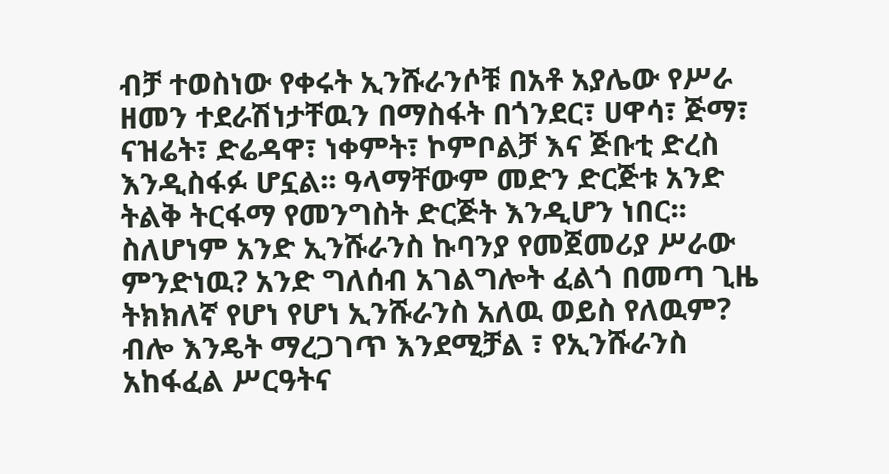ብቻ ተወስነው የቀሩት ኢንሹራንሶቹ በአቶ አያሌው የሥራ ዘመን ተደራሽነታቸዉን በማስፋት በጎንደር፣ ሀዋሳ፣ ጅማ፣ ናዝሬት፣ ድሬዳዋ፣ ነቀምት፣ ኮምቦልቻ እና ጅቡቲ ድረስ እንዲስፋፉ ሆኗል፡፡ ዓላማቸውም መድን ድርጅቱ አንድ ትልቅ ትርፋማ የመንግስት ድርጅት እንዲሆን ነበር፡፡ ስለሆነም አንድ ኢንሹራንስ ኩባንያ የመጀመሪያ ሥራው ምንድነዉ? አንድ ግለሰብ አገልግሎት ፈልጎ በመጣ ጊዜ ትክክለኛ የሆነ የሆነ ኢንሹራንስ አለዉ ወይስ የለዉም? ብሎ እንዴት ማረጋገጥ እንደሚቻል ፣ የኢንሹራንስ አከፋፈል ሥርዓትና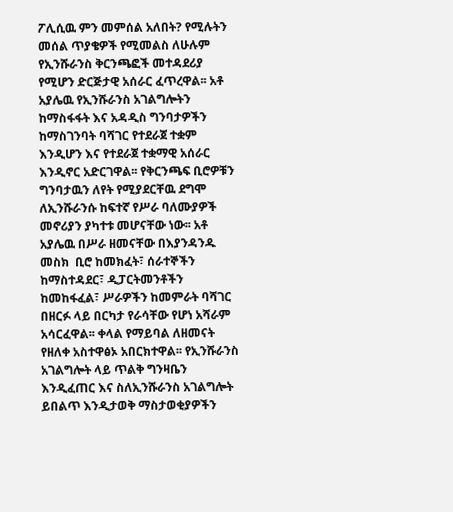ፖሊሲዉ ምን መምሰል አለበት? የሚሉትን መሰል ጥያቄዎች የሚመልስ ለሁሉም የኢንሹራንስ ቅርንጫፎች መተዳደሪያ የሚሆን ድርጅታዊ አሰራር ፈጥረዋል፡፡ አቶ አያሌዉ የኢንሹራንስ አገልግሎትን ከማስፋፋት እና አዳዲስ ግንባታዎችን ከማስገንባት ባሻገር የተደራጀ ተቋም እንዲሆን እና የተደራጀ ተቋማዊ አሰራር እንዲኖር አድርገዋል፡፡ የቅርንጫፍ ቢሮዎቹን ግንባታዉን ለየት የሚያደርቸዉ ደግሞ ለኢንሹራንሱ ከፍተኛ የሥራ ባለሙያዎች መኖሪያን ያካተቱ መሆናቸው ነው፡፡ አቶ አያሌዉ በሥራ ዘመናቸው በእያንዳንዱ መስክ  ቢሮ ከመክፈት፣ ሰራተኞችን ከማስተዳደር፣ ዲፓርትመንቶችን ከመከፋፈል፣ ሥራዎችን ከመምራት ባሻገር በዘርፉ ላይ በርካታ የራሳቸው የሆነ አሻራም አሳርፈዋል፡፡ ቀላል የማይባል ለዘመናት የዘለቀ አስተዋፅኦ አበርክተዋል፡፡ የኢንሹራንስ አገልግሎት ላይ ጥልቅ ግንዛቤን እንዲፈጠር እና ስለኢንሹራንስ አገልግሎት ይበልጥ እንዲታወቅ ማስታወቂያዎችን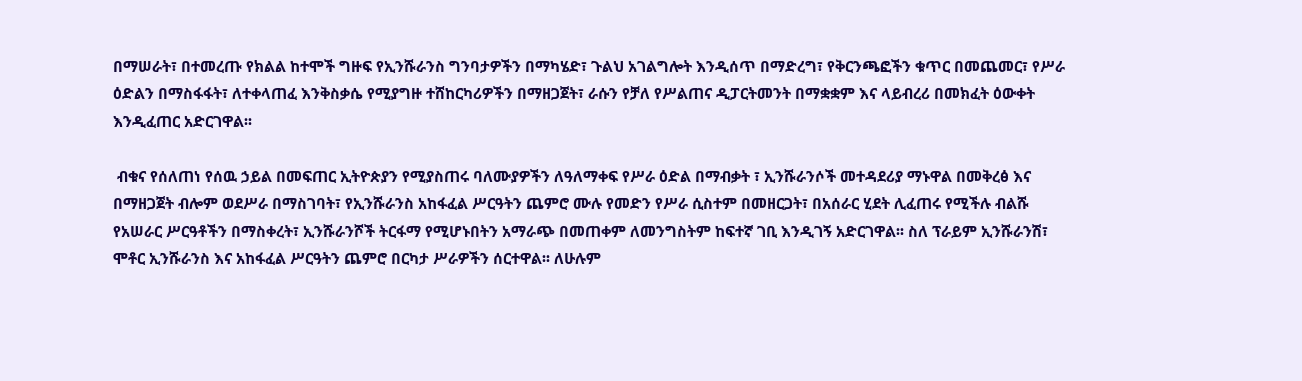በማሠራት፣ በተመረጡ የክልል ከተሞች ግዙፍ የኢንሹራንስ ግንባታዎችን በማካሄድ፣ ጉልህ አገልግሎት እንዲሰጥ በማድረግ፣ የቅርንጫፎችን ቁጥር በመጨመር፣ የሥራ ዕድልን በማስፋፋት፣ ለተቀላጠፈ እንቅስቃሴ የሚያግዙ ተሸከርካሪዎችን በማዘጋጀት፣ ራሱን የቻለ የሥልጠና ዲፓርትመንት በማቋቋም እና ላይብረሪ በመክፈት ዕውቀት እንዲፈጠር አድርገዋል፡፡

 ብቁና የሰለጠነ የሰዉ ኃይል በመፍጠር ኢትዮጵያን የሚያስጠሩ ባለሙያዎችን ለዓለማቀፍ የሥራ ዕድል በማብቃት ፣ ኢንሹራንሶች መተዳደሪያ ማኑዋል በመቅረፅ እና በማዘጋጀት ብሎም ወደሥራ በማስገባት፣ የኢንሹራንስ አከፋፈል ሥርዓትን ጨምሮ ሙሉ የመድን የሥራ ሲስተም በመዘርጋት፣ በአሰራር ሂደት ሊፈጠሩ የሚችሉ ብልሹ የአሠራር ሥርዓቶችን በማስቀረት፣ ኢንሹራንሾች ትርፋማ የሚሆኑበትን አማራጭ በመጠቀም ለመንግስትም ከፍተኛ ገቢ እንዲገኝ አድርገዋል፡፡ ስለ ፕራይም ኢንሹራንሽ፣ ሞቶር ኢንሹራንስ እና አከፋፈል ሥርዓትን ጨምሮ በርካታ ሥራዎችን ሰርተዋል፡፡ ለሁሉም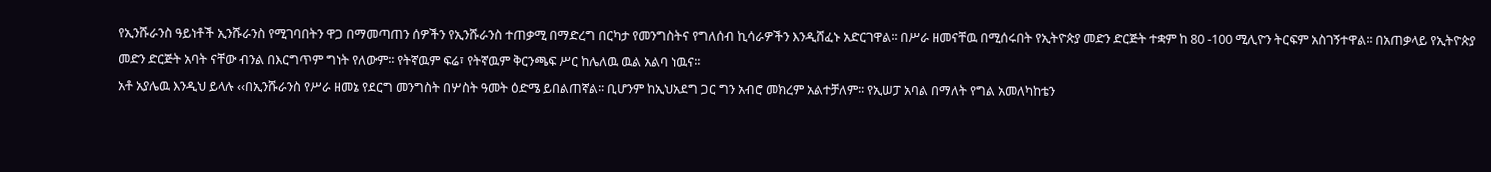የኢንሹራንስ ዓይነቶች ኢንሹራንስ የሚገባበትን ዋጋ በማመጣጠን ሰዎችን የኢንሹራንስ ተጠቃሚ በማድረግ በርካታ የመንግስትና የግለሰብ ኪሳራዎችን እንዲሸፈኑ አድርገዋል፡፡ በሥራ ዘመናቸዉ በሚሰሩበት የኢትዮጵያ መድን ድርጅት ተቋም ከ 80 -100 ሚሊዮን ትርፍም አስገኝተዋል፡፡ በአጠቃላይ የኢትዮጵያ መድን ድርጅት አባት ናቸው ብንል በእርግጥም ግነት የለውም፡፡ የትኛዉም ፍሬ፣ የትኛዉም ቅርንጫፍ ሥር ከሌለዉ ዉል አልባ ነዉና፡፡
አቶ አያሌዉ እንዲህ ይላሉ ‹‹በኢንሹራንስ የሥራ ዘመኔ የደርግ መንግስት በሦስት ዓመት ዕድሜ ይበልጠኛል፡፡ ቢሆንም ከኢህአደግ ጋር ግን አብሮ መክረም አልተቻለም፡፡ የኢሠፓ አባል በማለት የግል አመለካከቴን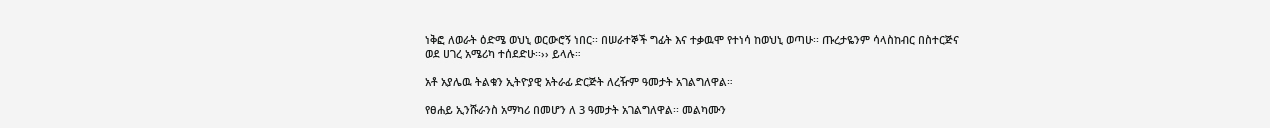ነቅፎ ለወራት ዕድሜ ወህኒ ወርውሮኝ ነበር፡፡ በሠራተኞች ግፊት እና ተቃዉሞ የተነሳ ከወህኒ ወጣሁ፡፡ ጡረታዬንም ሳላስከብር በስተርጅና ወደ ሀገረ አሜሪካ ተሰደድሁ፡፡›› ይላሉ።

አቶ አያሌዉ ትልቁን ኢትዮያዊ አትራፊ ድርጅት ለረዥም ዓመታት አገልግለዋል።

የፀሐይ ኢንሹራንስ አማካሪ በመሆን ለ 3 ዓመታት አገልግለዋል፡፡ መልካሙን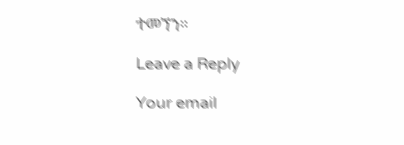ተመኘን።

Leave a Reply

Your email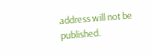address will not be published.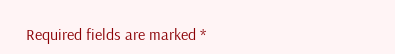Required fields are marked *